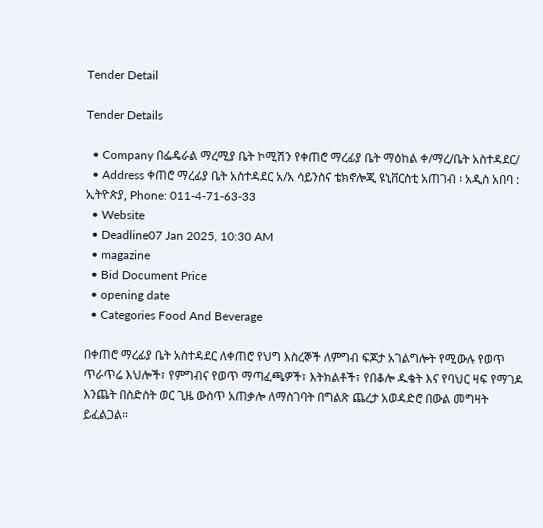Tender Detail

Tender Details

  • Company በፌዴራል ማረሚያ ቤት ኮሚሽን የቀጠሮ ማረፊያ ቤት ማዕከል ቀ/ማረ/ቤት አስተዳደር/
  • Address ቀጠሮ ማረፊያ ቤት አስተዳደር አ/አ ሳይንስና ቴክኖሎጂ ዩኒቨርስቲ አጠገብ ፡ አዲስ አበባ : ኢትዮጵያ, Phone: 011-4-71-63-33
  • Website
  • Deadline07 Jan 2025, 10:30 AM
  • magazine
  • Bid Document Price
  • opening date
  • Categories Food And Beverage

በቀጠሮ ማረፊያ ቤት አስተዳደር ለቀጠሮ የህግ እስረኞች ለምግብ ፍጆታ አገልግሎት የሚውሉ የወጥ ጥራጥሬ እህሎች፣ የምግብና የወጥ ማጣፈጫዎች፣ እትክልቶች፣ የበቆሎ ዱቄት እና የባህር ዛፍ የማገዶ እንጨት በስድስት ወር ጊዜ ውስጥ አጠቃሎ ለማስገባት በግልጽ ጨረታ አወዳድሮ በውል መግዛት ይፈልጋል።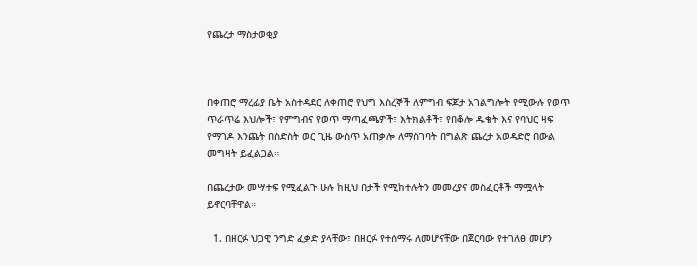የጨረታ ማስታወቂያ



በቀጠሮ ማረፊያ ቤት አስተዳደር ለቀጠሮ የህግ እስረኞች ለምግብ ፍጆታ አገልግሎት የሚውሉ የወጥ ጥራጥሬ እህሎች፣ የምግብና የወጥ ማጣፈጫዎች፣ እትክልቶች፣ የበቆሎ ዱቄት እና የባህር ዛፍ የማገዶ እንጨት በስድስት ወር ጊዜ ውስጥ አጠቃሎ ለማስገባት በግልጽ ጨረታ አወዳድሮ በውል መግዛት ይፈልጋል።

በጨረታው መሣተፍ የሚፈልጉ ሁሉ ከዚህ በታች የሚከተሉትን መመረያና መስፈርቶች ማሟላት ይኖርባቸዋል።

  1. በዘርፉ ህጋዊ ንግድ ፈቃድ ያላቸው፣ በዘርፉ የተሰማሩ ለመሆናቸው በጀርባው የተገለፀ መሆን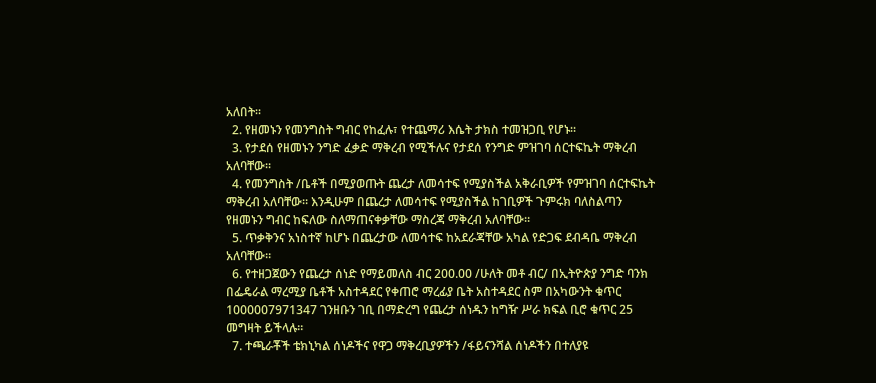አለበት።
  2. የዘመኑን የመንግስት ግብር የከፈሉ፣ የተጨማሪ እሴት ታክስ ተመዝጋቢ የሆኑ።
  3. የታደሰ የዘመኑን ንግድ ፈቃድ ማቅረብ የሚችሉና የታደሰ የንግድ ምዝገባ ሰርተፍኬት ማቅረብ አለባቸው።
  4. የመንግስት /ቤቶች በሚያወጡት ጨረታ ለመሳተፍ የሚያስችል አቅራቢዎች የምዝገባ ሰርተፍኬት ማቅረብ አለባቸው። እንዲሁም በጨረታ ለመሳተፍ የሚያስችል ከገቢዎች ጉምሩክ ባለስልጣን የዘመኑን ግብር ከፍለው ስለማጠናቀቃቸው ማስረጃ ማቅረብ አለባቸው።
  5. ጥቃቅንና አነስተኛ ከሆኑ በጨረታው ለመሳተፍ ከአደራጃቸው አካል የድጋፍ ደብዳቤ ማቅረብ አለባቸው።
  6. የተዘጋጀውን የጨረታ ሰነድ የማይመለስ ብር 200.00 /ሁለት መቶ ብር/ በኢትዮጵያ ንግድ ባንክ በፌዴራል ማረሚያ ቤቶች አስተዳደር የቀጠሮ ማረፊያ ቤት አስተዳደር ስም በአካውንት ቁጥር 1000007971347 ገንዘቡን ገቢ በማድረግ የጨረታ ሰነዱን ከግዥ ሥራ ክፍል ቢሮ ቁጥር 25 መግዛት ይችላሉ።
  7. ተጫራቾች ቴክኒካል ሰነዶችና የዋጋ ማቅረቢያዎችን /ፋይናንሻል ሰነዶችን በተለያዩ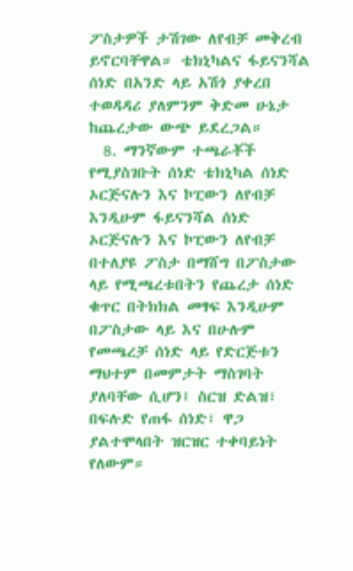ፖስታዎች ታሽገው ለየብቻ መቅረብ ይኖርባቸዋል። ቴክኒካልና ፋይናንሻል ሰነድ በአንድ ላይ አሽጎ ያቀረበ ተወዳዳሪ ያለምንም ቅድመ ሁኔታ ከጨረታው ውጭ ይደረጋል።
  8. ማንኛውም ተጫራቾች የሚያስገቡት ሰነድ ቴክኒካል ሰነድ ኦርጅናሉን እና ኮፒውን ለየብቻ እንዲሁም ፋይናንሻል ሰነድ ኦርጅናሉን እና ኮፒውን ለየብቻ በተለያዩ ፖስታ በማሸግ በፖስታው ላይ የሚጫረቱበትን የጨረታ ሰነድ ቁጥር በትክክል መፃፍ እንዲሁም በፖስታው ላይ እና በሁሉም የመጫረቻ ሰነድ ላይ የድርጅቱን ማህተም በመምታት ማስገባት ያለባቸው ሲሆን፤ ስርዝ ድልዝ፣ በፍሉድ የጠፋ ሰነድ፣ ዋጋ ያልተሞላበት ዝርዝር ተቀባይነት የለውም።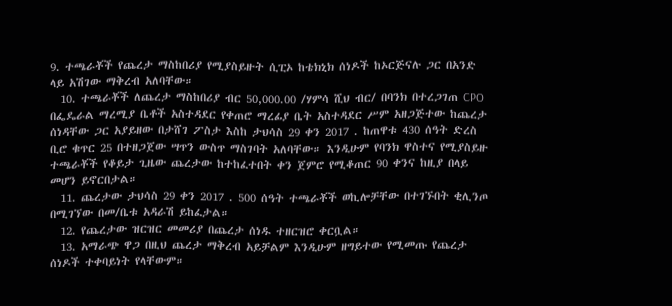9. ተጫራቾች የጨረታ ማስከበሪያ የሚያስይዙት ሲፒኦ ከቴክኒክ ሰነዶች ከኦርጅናሉ ጋር በአንድ ላይ አሽገው ማቅረብ አለባቸው።
  10. ተጫራቾች ለጨረታ ማስከበሪያ ብር 50,000.00 /ሃምሳ ሺህ ብር/ በባንክ በተረጋገጠ CPO በፌዴራል ማረሚያ ቤቶች አስተዳደር የቀጠሮ ማረፊያ ቤት አስተዳደር ሥም አዘጋጅተው ከጨረታ ሰነዳቸው ጋር አያይዘው በታሸገ ፖስታ እስከ ታህሳስ 29 ቀን 2017 . ከጠዋቱ 430 ሰዓት ድረስ ቢሮ ቁጥር 25 በተዘጋጀው ሣጥን ውስጥ ማስገባት አለባቸው። እንዲሁም የባንክ ዋስተና የሚያስይዙ ተጫራቾች የቆይታ ጊዜው ጨረታው ከተከፈተበት ቀን ጀምሮ የሚቆጠር 90 ቀንና ከዚያ በላይ መሆን ይኖርበታል።
  11. ጨረታው ታህሳስ 29 ቀን 2017 . 500 ሰዓት ተጫራቾች ወኪሎቻቸው በተገኙበት ቂሊንጦ በሚገኘው በመ/ቤቱ አዳራሽ ይከፈታል።
  12. የጨረታው ዝርዝር መመሪያ በጨረታ ሰነዱ ተዘርዝሮ ቀርቧል።
  13. አማራጭ ዋጋ በዚህ ጨረታ ማቅረብ አይቻልም እንዲሁም ዘግይተው የሚመጡ የጨረታ ሰነዶች ተቀባይነት የላቸውም።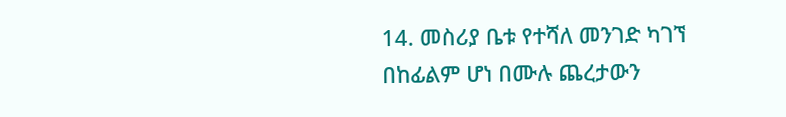14. መስሪያ ቤቱ የተሻለ መንገድ ካገኘ በከፊልም ሆነ በሙሉ ጨረታውን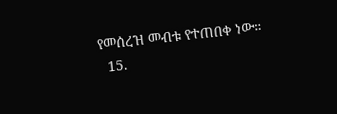የመሰረዝ መብቱ የተጠበቀ ነው።
  15.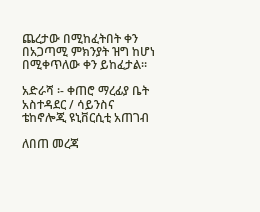ጨረታው በሚከፈትበት ቀን በአጋጣሚ ምክንያት ዝግ ከሆነ በሚቀጥለው ቀን ይከፈታል።

አድራሻ ፡- ቀጠሮ ማረፊያ ቤት አስተዳደር / ሳይንስና ቴከኖሎጂ ዩኒቨርሲቲ አጠገብ

ለበጠ መረጃ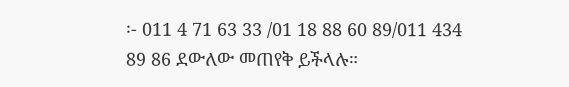፡- 011 4 71 63 33 /01 18 88 60 89/011 434 89 86 ደውለው መጠየቅ ይችላሉ።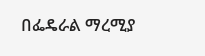በፌዴራል ማረሚያ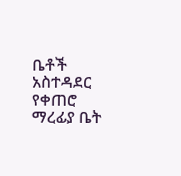ቤቶች አስተዳደር የቀጠሮ ማረፊያ ቤት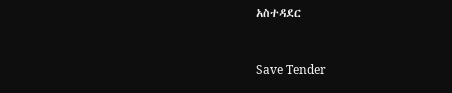አስተዳደር



Save Tender